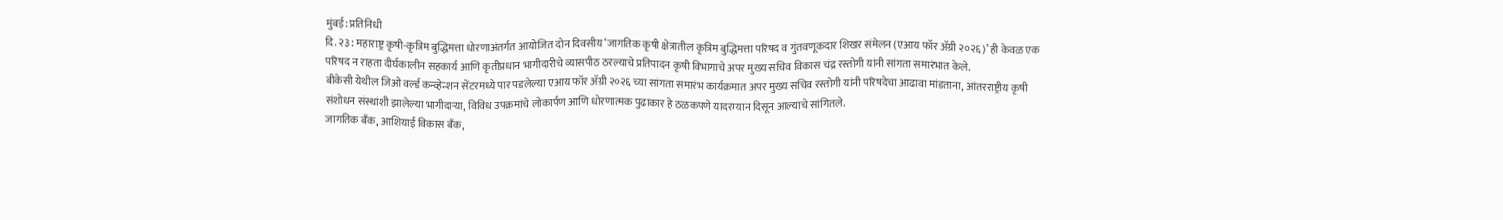मुंबई: प्रतिनिधी
दि. २३ : महाराष्ट्र कृषी-कृत्रिम बुद्धिमत्ता धोरणाअंतर्गत आयोजित दोन दिवसीय ‘जागतिक कृषी क्षेत्रातील कृत्रिम बुद्धिमत्ता परिषद व गुंतवणूकदार शिखर संमेलन (एआय फॉर ॲग्री २०२६)’ ही केवळ एक परिषद न राहता दीर्घकालीन सहकार्य आणि कृतीप्रधान भागीदारीचे व्यासपीठ ठरल्याचे प्रतिपादन कृषी विभागाचे अपर मुख्य सचिव विकास चंद्र रस्तोगी यांनी सांगता समारंभात केले.
बीकेसी येथील जिओ वर्ल्ड कन्व्हेन्शन सेंटरमध्ये पार पडलेल्या एआय फॉर ॲग्री २०२६ च्या सांगता समारंभ कार्यक्रमात अपर मुख्य सचिव रस्तोगी यांनी परिषदेचा आढावा मांडताना, आंतरराष्ट्रीय कृषी संशोधन संस्थांशी झालेल्या भागीदाऱ्या, विविध उपक्रमांचे लोकार्पण आणि धोरणात्मक पुढाकार हे ठळकपणे यादरम्यान दिसून आल्याचे सांगितले.
जागतिक बँक, आशियाई विकास बँक,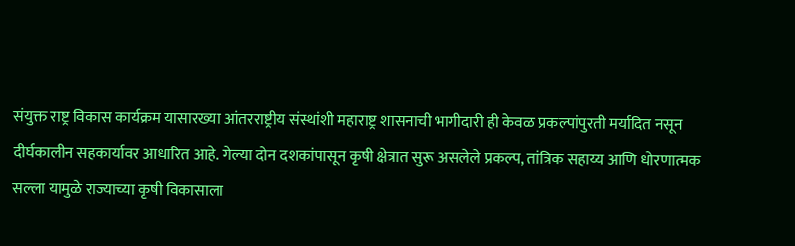संयुक्त राष्ट्र विकास कार्यक्रम यासारख्या आंतरराष्ट्रीय संस्थांशी महाराष्ट्र शासनाची भागीदारी ही केवळ प्रकल्पांपुरती मर्यादित नसून दीर्घकालीन सहकार्यावर आधारित आहे. गेल्या दोन दशकांपासून कृषी क्षेत्रात सुरू असलेले प्रकल्प, तांत्रिक सहाय्य आणि धोरणात्मक सल्ला यामुळे राज्याच्या कृषी विकासाला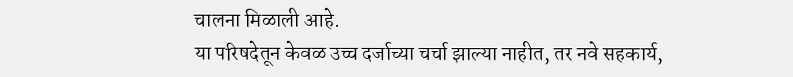चालना मिळाली आहे.
या परिषदेतून केवळ उच्च दर्जाच्या चर्चा झाल्या नाहीत, तर नवे सहकार्य,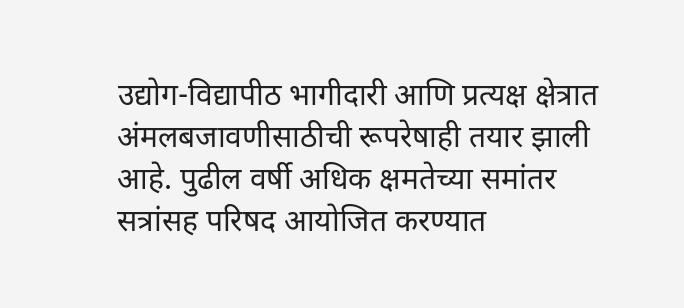उद्योग-विद्यापीठ भागीदारी आणि प्रत्यक्ष क्षेत्रात अंमलबजावणीसाठीची रूपरेषाही तयार झाली आहे. पुढील वर्षी अधिक क्षमतेच्या समांतर सत्रांसह परिषद आयोजित करण्यात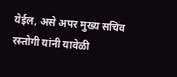येईल, असे अपर मुख्य सचिव रस्तोगी यांनी यावेळी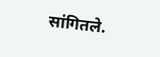सांगितले.